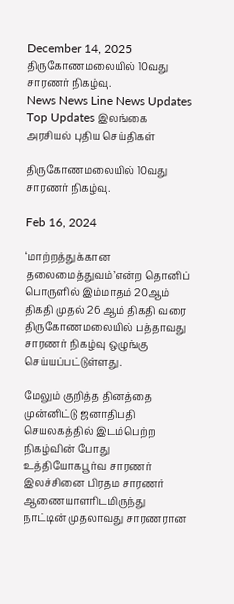December 14, 2025
திருகோணமலையில் 10வது சாரணர் நிகழ்வு.
News News Line News Updates Top Updates இலங்கை அரசியல் புதிய செய்திகள்

திருகோணமலையில் 10வது சாரணர் நிகழ்வு.

Feb 16, 2024

‘மாற்றத்துக்கான தலைமைத்துவம்’என்ற தொனிப் பொருளில் இம்மாதம் 20ஆம் திகதி முதல் 26 ஆம் திகதி வரை திருகோணமலையில் பத்தாவது சாரணர் நிகழ்வு ஒழுங்கு செய்யப்பட்டுள்ளது.

மேலும் குறித்த தினத்தை முன்னிட்டு ஜனாதிபதி செயலகத்தில் இடம்பெற்ற நிகழ்வின் போது உத்தியோகபூர்வ சாரணர் இலச்சினை பிரதம சாரணர் ஆணையாளரிடமிருந்து நாட்டின் முதலாவது சாரணரான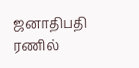ஜனாதிபதி ரணில்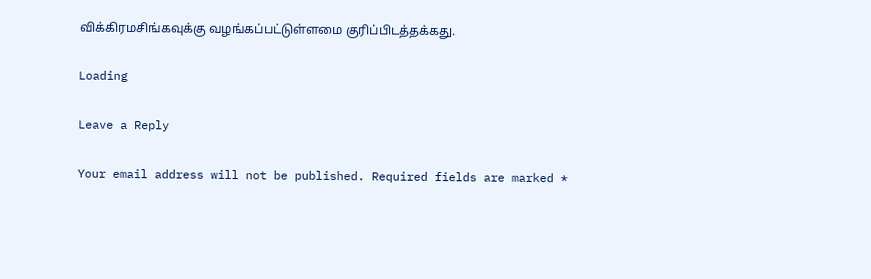விக்கிரமசிங்கவுக்கு வழங்கப்பட்டுள்ளமை குரிப்பிடத்தக்கது.

Loading

Leave a Reply

Your email address will not be published. Required fields are marked *